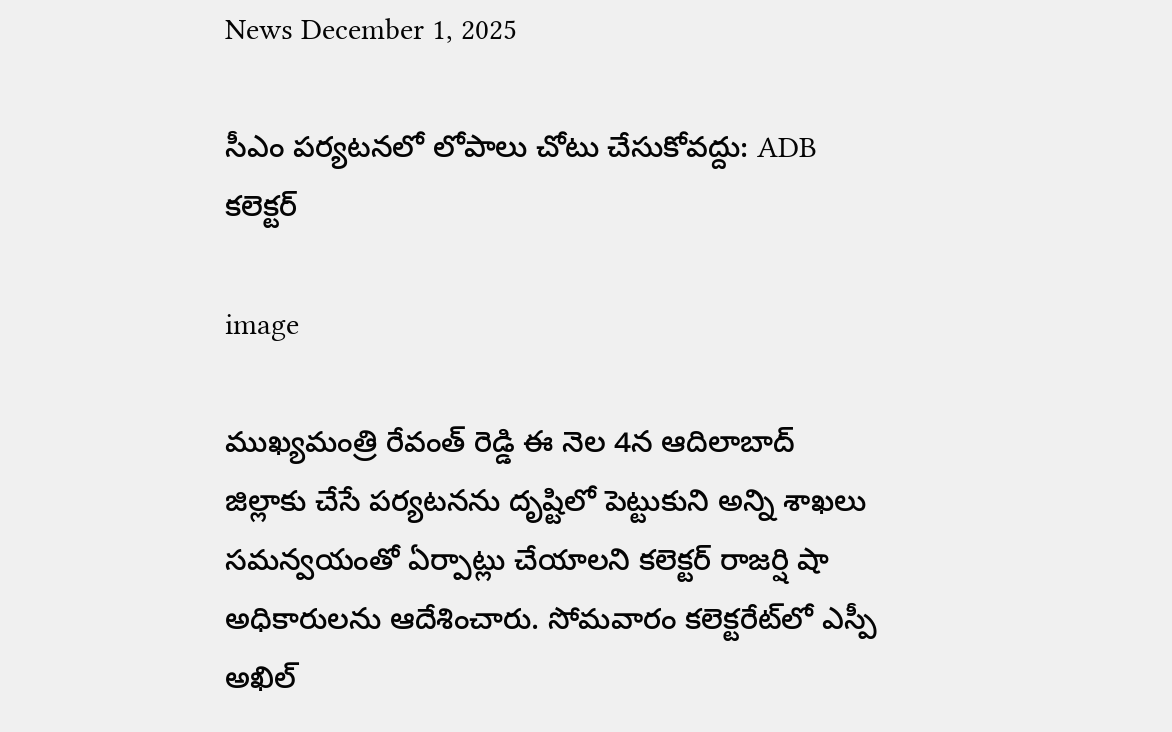News December 1, 2025

సీఎం పర్యటనలో లోపాలు చోటు చేసుకోవద్దు: ADB కలెక్టర్

image

ముఖ్య‌మంత్రి రేవంత్ రెడ్డి ఈ నెల 4న ఆదిలాబాద్ జిల్లాకు చేసే పర్యటనను దృష్టిలో పెట్టుకుని అన్ని శాఖలు సమన్వయంతో ఏర్పాట్లు చేయాలని కలెక్టర్ రాజర్షి షా అధికారులను ఆదేశించారు. సోమవారం కలెక్టరేట్‌లో ఎస్పీ అఖిల్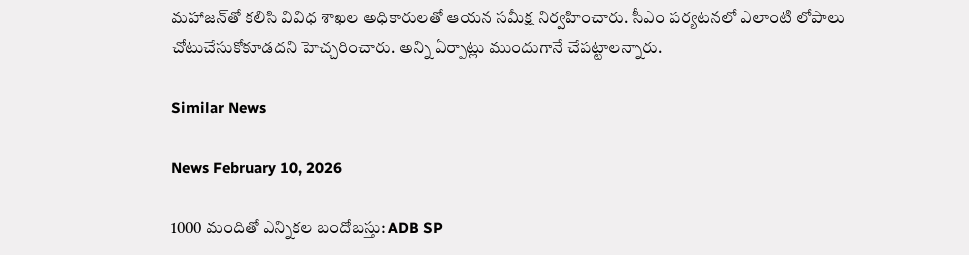మహాజన్‌తో కలిసి వివిధ శాఖల అధికారులతో ఆయన సమీక్ష నిర్వహించారు. సీఎం పర్యటనలో ఎలాంటి లోపాలు చోటుచేసుకోకూడదని హెచ్చరించారు. అన్ని ఏర్పాట్లు ముందుగానే చేపట్టాలన్నారు.

Similar News

News February 10, 2026

1000 మందితో ఎన్నికల బందోబస్తు: ADB SP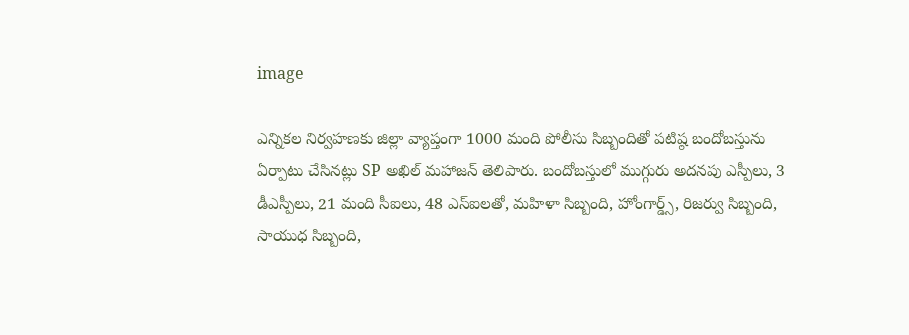image

ఎన్నికల నిర్వహణకు జిల్లా వ్యాప్తంగా 1000 మంది పోలీసు సిబ్బందితో పటిష్ఠ బందోబస్తును ఏర్పాటు చేసినట్లు SP అఖిల్ మహాజన్ తెలిపారు. బందోబస్తులో ముగ్గురు అదనపు ఎస్పీలు, 3 డీఎస్పీలు, 21 మంది సీఐలు, 48 ఎస్ఐలతో, మహిళా సిబ్బంది, హోంగార్డ్స్, రిజర్వు సిబ్బంది, సాయుధ సిబ్బంది,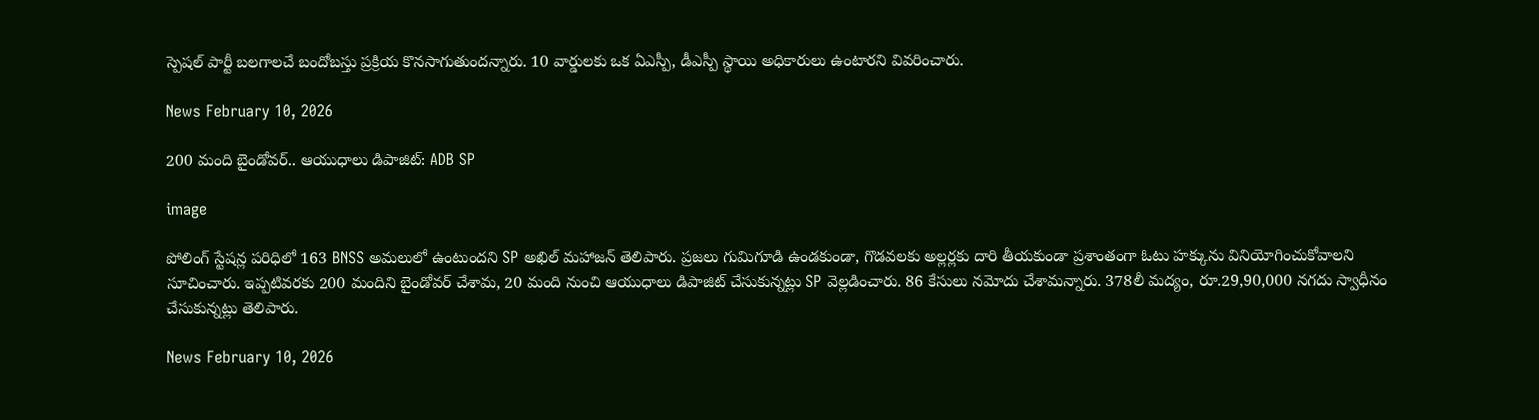స్పెషల్ పార్టీ బలగాలచే బందోబస్తు ప్రక్రియ కొనసాగుతుందన్నారు. 10 వార్డులకు ఒక ఏఎస్పీ, డీఎస్పీ స్థాయి అధికారులు ఉంటారని వివరించారు.

News February 10, 2026

200 మంది బైండోవర్.. ఆయుధాలు డిపాజిట్: ADB SP

image

పోలింగ్ స్టేషన్ల పరిధిలో 163 BNSS అమలులో ఉంటుందని SP అఖిల్ మహాజన్ తెలిపారు. ప్రజలు గుమిగూడి ఉండకుండా, గొడవలకు అల్లర్లకు దారి తీయకుండా ప్రశాంతంగా ఓటు హక్కును వినియోగించుకోవాలని సూచించారు. ఇప్పటివరకు 200 మందిని బైండోవర్ చేశామ, 20 మంది నుంచి ఆయుధాలు డిపాజిట్ చేసుకున్నట్లు SP వెల్లడించారు. 86 కేసులు నమోదు చేశామన్నారు. 378లీ మద్యం, రూ.29,90,000 నగదు స్వాధీనం చేసుకున్నట్లు తెలిపారు.

News February 10, 2026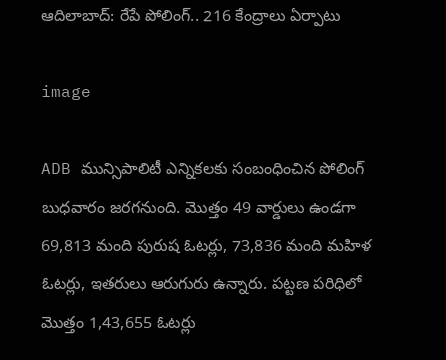ఆదిలాబాద్: రేపే పోలింగ్.. 216 కేంద్రాలు ఏర్పాటు

image

ADB మున్సిపాలిటీ ఎన్నికలకు సంబంధించిన పోలింగ్ బుధవారం జరగనుంది. మొత్తం 49 వార్డులు ఉండగా 69,813 మంది పురుష ఓటర్లు, 73,836 మంది మహిళ ఓటర్లు, ఇతరులు ఆరుగురు ఉన్నారు. పట్టణ పరిధిలో మొత్తం 1,43,655 ఓటర్లు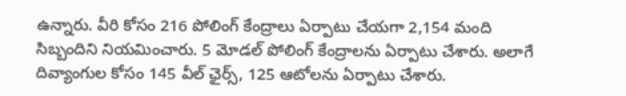ఉన్నారు. వీరి కోసం 216 పోలింగ్ కేంద్రాలు ఏర్పాటు చేయగా 2,154 మంది సిబ్బందిని నియమించారు. 5 మోడల్ పోలింగ్ కేంద్రాలను ఏర్పాటు చేశారు. అలాగే దివ్యాంగుల కోసం 145 వీల్ ఛైర్స్, 125 ఆటోలను ఏర్పాటు చేశారు.